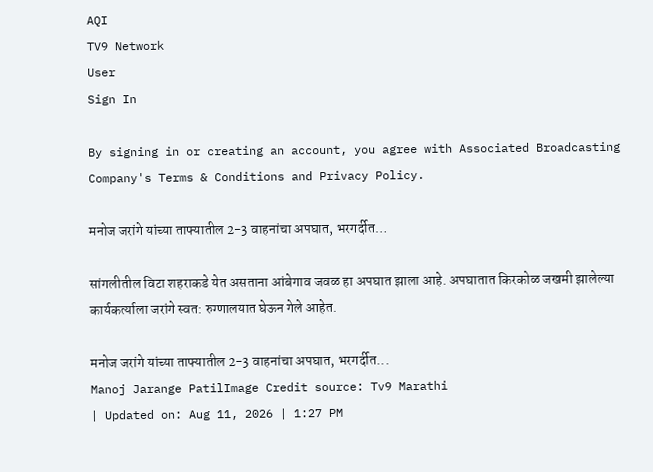AQI
TV9 Network
User
Sign In

By signing in or creating an account, you agree with Associated Broadcasting Company's Terms & Conditions and Privacy Policy.

मनोज जरांगे यांच्या ताफ्यातील 2-3 वाहनांचा अपघात, भरगर्दीत…

सांगलीतील विटा शहराकडे येत असताना आंबेगाव जवळ हा अपघात झाला आहे. अपघातात किरकोळ जखमी झालेल्या कार्यकर्त्याला जरांगे स्वत: रुग्णालयात घेऊन गेले आहेत.

मनोज जरांगे यांच्या ताफ्यातील 2-3 वाहनांचा अपघात, भरगर्दीत...
Manoj Jarange PatilImage Credit source: Tv9 Marathi
| Updated on: Aug 11, 2026 | 1:27 PM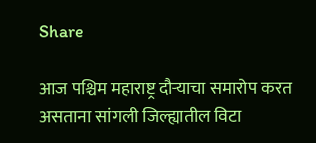Share

आज पश्चिम महाराष्ट्र दौऱ्याचा समारोप करत असताना सांगली जिल्ह्यातील विटा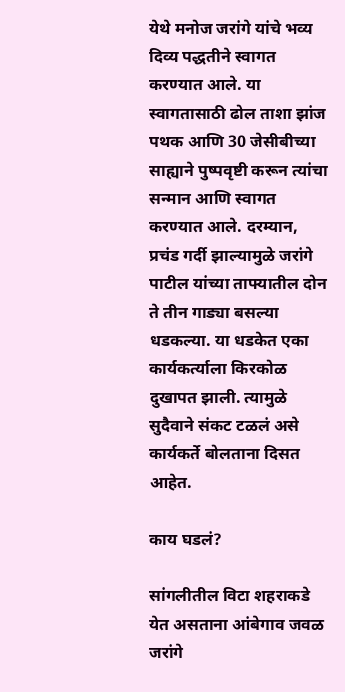येथे मनोज जरांगे यांचे भव्य दिव्य पद्धतीने स्वागत करण्यात आले. या स्वागतासाठी ढोल ताशा झांज पथक आणि 30 जेसीबीच्या साह्याने पुष्पवृष्टी करून त्यांचा सन्मान आणि स्वागत करण्यात आले. दरम्यान, प्रचंड गर्दी झाल्यामुळे जरांगे पाटील यांच्या ताफ्यातील दोन ते तीन गाड्या बसल्या धडकल्या. या धडकेत एका कार्यकर्त्याला किरकोळ दुखापत झाली. त्यामुळे सुदैवाने संकट टळलं असे कार्यकर्ते बोलताना दिसत आहेत.

काय घडलं?

सांगलीतील विटा शहराकडे येत असताना आंबेगाव जवळ जरांगे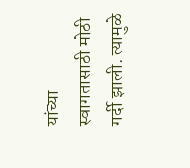यांच्या स्वागतासाठी मोठी गर्दी झाली. त्यामुळे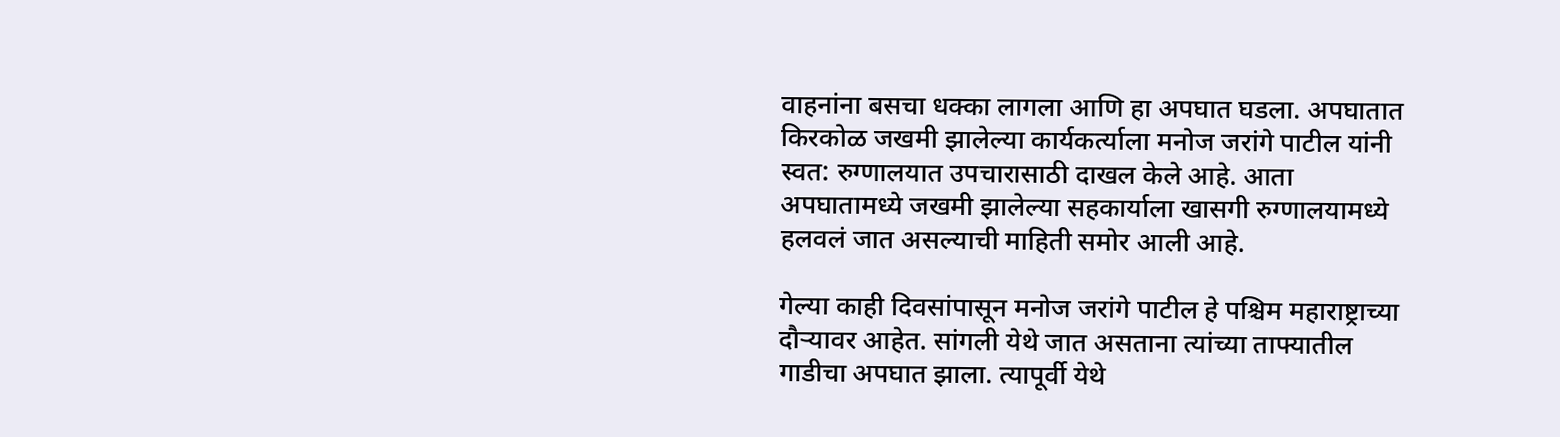वाहनांना बसचा धक्का लागला आणि हा अपघात घडला. अपघातात किरकोळ जखमी झालेल्या कार्यकर्त्याला मनोज जरांगे पाटील यांनी स्वत: रुग्णालयात उपचारासाठी दाखल केले आहे. आता अपघातामध्ये जखमी झालेल्या सहकार्याला खासगी रुग्णालयामध्ये हलवलं जात असल्याची माहिती समोर आली आहे.

गेल्या काही दिवसांपासून मनोज जरांगे पाटील हे पश्चिम महाराष्ट्राच्या दौऱ्यावर आहेत. सांगली येथे जात असताना त्यांच्या ताफ्यातील गाडीचा अपघात झाला. त्यापूर्वी येथे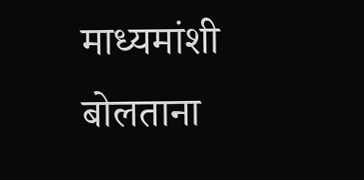माध्यमांशी बोलताना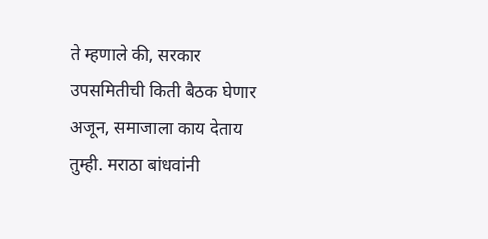ते म्हणाले की, सरकार उपसमितीची किती बैठक घेणार अजून, समाजाला काय देताय तुम्ही. मराठा बांधवांनी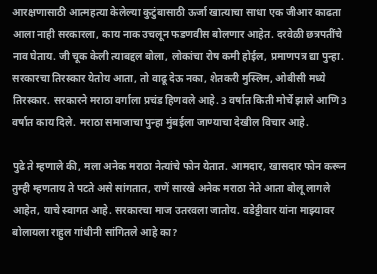आरक्षणासाठी आत्महत्या केलेल्या कुटुंबासाठी ऊर्जा खात्याचा साधा एक जीआर काढता आला नाही सरकारला, काय नाक उचलून फडणवीस बोलणार आहेत. दरवेळी छत्रपतींचे नाव घेताय. जी चूक केली त्याबद्दल बोला, लोकांचा रोष कमी होईल, प्रमाणपत्र द्या पुन्हा. सरकारचा तिरस्कार येतोय आता, तो वाढू देऊ नका, शेतकरी मुस्लिम, ओबीसी मध्ये तिरस्कार. सरकारने मराठा वर्गाला प्रचंड हिणवले आहे. 3 वर्षात किती मोर्चे झाले आणि 3 वर्षात काय दिले. मराठा समाजाचा पुन्हा मुंबईला जाण्याचा देखील विचार आहे.

पुढे ते म्हणाले की, मला अनेक मराठा नेत्यांचे फोन येतात. आमदार, खासदार फोन करून तुम्ही म्हणताय ते पटते असे सांगतात, राणें सारखे अनेक मराठा नेते आता बोलू लागले आहेत, याचे स्वागत आहे. सरकारचा माज उतरवला जातोय. वडेट्टीवार यांना माझ्यावर बोलायला राहुल गांधीनी सांगितले आहे का?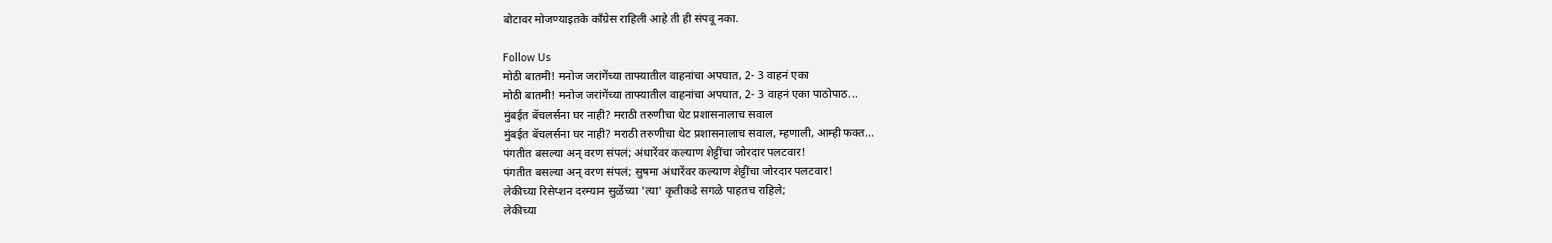बोटावर मोजण्याइतके काँग्रेस राहिली आहे ती ही संपवू नका.

Follow Us
मोठी बातमी! मनोज जरांगेंच्या ताफ्यातील वाहनांचा अपघात, 2- 3 वाहनं एका
मोठी बातमी! मनोज जरांगेंच्या ताफ्यातील वाहनांचा अपघात, 2- 3 वाहनं एका पाठोपाठ...
मुंबईत बॅचलर्सना घर नाही? मराठी तरुणीचा थेट प्रशासनालाच सवाल
मुंबईत बॅचलर्सना घर नाही? मराठी तरुणीचा थेट प्रशासनालाच सवाल, म्हणाली, आम्ही फक्त...
पंगतीत बसल्या अन् वरण संपलं; अंधारेंवर कल्याण शेट्टींचा जोरदार पलटवार!
पंगतीत बसल्या अन् वरण संपलं; सुषमा अंधारेंवर कल्याण शेट्टींचा जोरदार पलटवार!
लेकीच्या रिसेप्शन दरम्यान सुळेंच्या 'त्या' कृतीकडे सगळे पाहतच राहिले;
लेकीच्या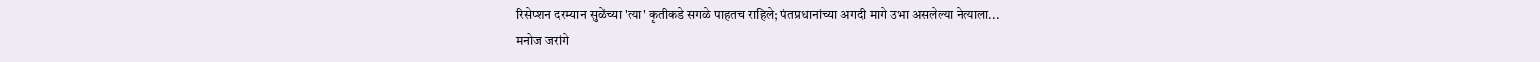रिसेप्शन दरम्यान सुळेंच्या 'त्या' कृतीकडे सगळे पाहतच राहिले; पंतप्रधानांच्या अगदी मागे उभा असलेल्या नेत्याला...
मनोज जरांगे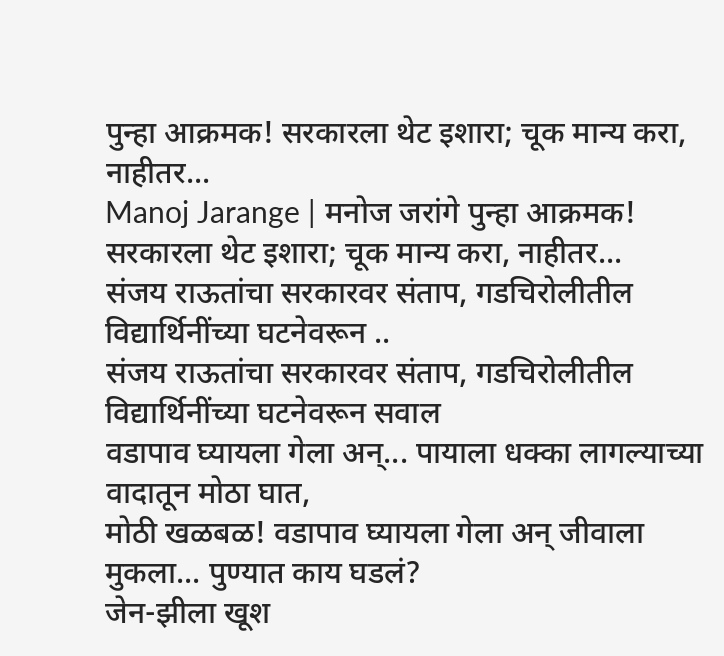पुन्हा आक्रमक! सरकारला थेट इशारा; चूक मान्य करा, नाहीतर...
Manoj Jarange | मनोज जरांगे पुन्हा आक्रमक! सरकारला थेट इशारा; चूक मान्य करा, नाहीतर...
संजय राऊतांचा सरकारवर संताप, गडचिरोलीतील विद्यार्थिनींच्या घटनेवरून ..
संजय राऊतांचा सरकारवर संताप, गडचिरोलीतील विद्यार्थिनींच्या घटनेवरून सवाल
वडापाव घ्यायला गेला अन्... पायाला धक्का लागल्याच्या वादातून मोठा घात,
मोठी खळबळ! वडापाव घ्यायला गेला अन् जीवाला मुकला... पुण्यात काय घडलं?
जेन-झीला खूश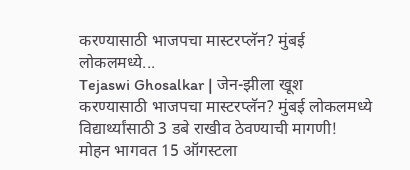करण्यासाठी भाजपचा मास्टरप्लॅन? मुंबई लोकलमध्ये...
Tejaswi Ghosalkar | जेन-झीला खूश करण्यासाठी भाजपचा मास्टरप्लॅन? मुंबई लोकलमध्ये विद्यार्थ्यांसाठी 3 डबे राखीव ठेवण्याची मागणी!
मोहन भागवत 15 ऑगस्टला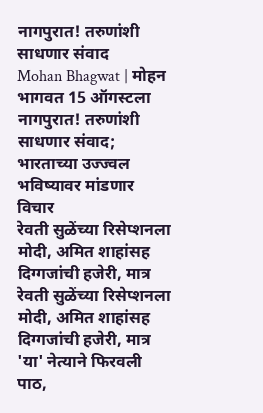नागपुरात! तरुणांशी साधणार संवाद
Mohan Bhagwat | मोहन भागवत 15 ऑगस्टला नागपुरात! तरुणांशी साधणार संवाद; भारताच्या उज्ज्वल भविष्यावर मांडणार विचार
रेवती सुळेंच्या रिसेप्शनला मोदी, अमित शाहांसह दिग्गजांची हजेरी, मात्र
रेवती सुळेंच्या रिसेप्शनला मोदी, अमित शाहांसह दिग्गजांची हजेरी, मात्र 'या' नेत्याने फिरवली पाठ,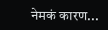नेमकं कारण...